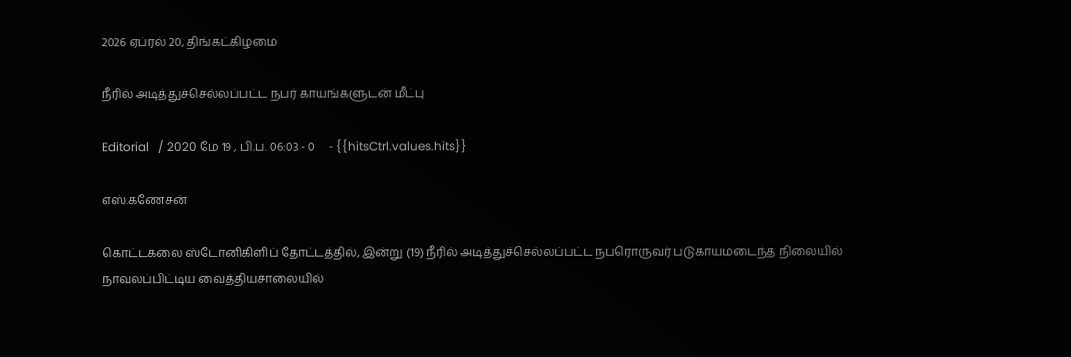2026 ஏப்ரல் 20, திங்கட்கிழமை

நீரில் அடித்துச்செல்லப்பட்ட நபர் காயங்களுடன் மீட்பு

Editorial   / 2020 மே 19 , பி.ப. 06:03 - 0     - {{hitsCtrl.values.hits}}

எஸ்.கணேசன்

கொட்டகலை ஸ்டோனிகிளிப் தோட்டத்தில், இன்று (19) நீரில் அடித்துச்செல்லப்பட்ட நபரொருவர் படுகாயமடைந்த நிலையில் நாவலப்பிட்டிய வைத்தியசாலையில்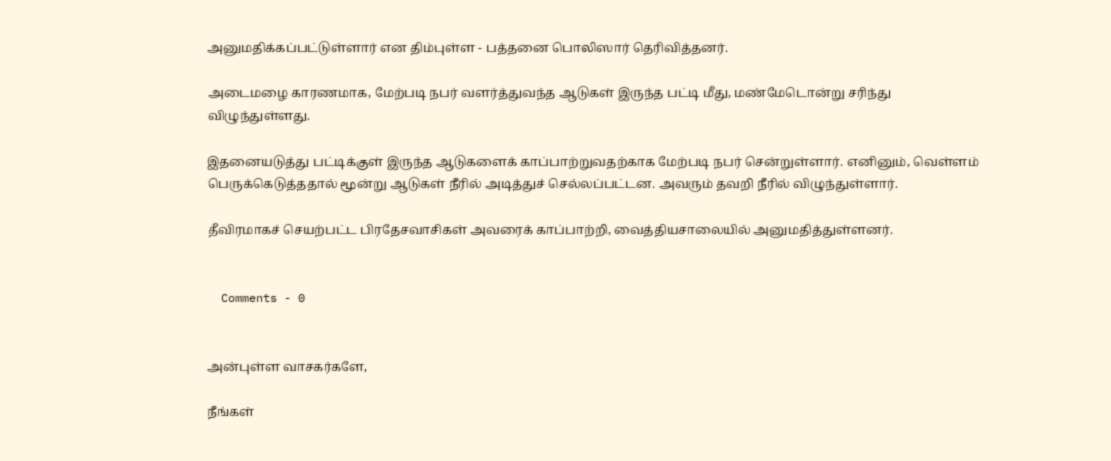அனுமதிக்கப்பட்டுள்ளார் என திம்புள்ள - பத்தனை பொலிஸார் தெரிவித்தனர்.

அடைமழை காரணமாக, மேற்படி நபர் வளர்த்துவந்த ஆடுகள் இருந்த பட்டி மீது, மண்மேடொன்று சரிந்து விழுந்துள்ளது.

இதனையடுத்து பட்டிக்குள் இருந்த ஆடுகளைக் காப்பாற்றுவதற்காக மேற்படி நபர் சென்றுள்ளார். எனினும், வெள்ளம் பெருக்கெடுத்ததால் மூன்று ஆடுகள் நீரில் அடித்துச் செல்லப்பட்டன. அவரும் தவறி நீரில் விழுந்துள்ளார்.

தீவிரமாகச் செயற்பட்ட பிரதேசவாசிகள் அவரைக் காப்பாற்றி, வைத்தியசாலையில் அனுமதித்துள்ளனர்.


  Comments - 0


அன்புள்ள வாசகர்களே,

நீங்கள்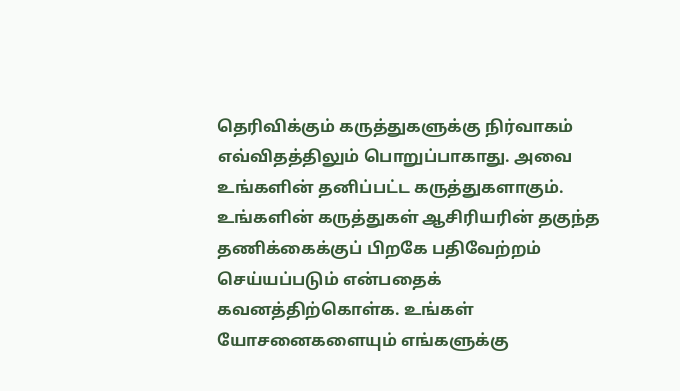தெரிவிக்கும் கருத்துகளுக்கு நிர்வாகம் எவ்விதத்திலும் பொறுப்பாகாது. அவை உங்களின் தனிப்பட்ட கருத்துகளாகும். உங்களின் கருத்துகள் ஆசிரியரின் தகுந்த தணிக்கைக்குப் பிறகே பதிவேற்றம் செய்யப்படும் என்பதைக் கவனத்திற்கொள்க. உங்கள் யோசனைகளையும் எங்களுக்கு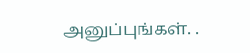அனுப்புங்கள். .